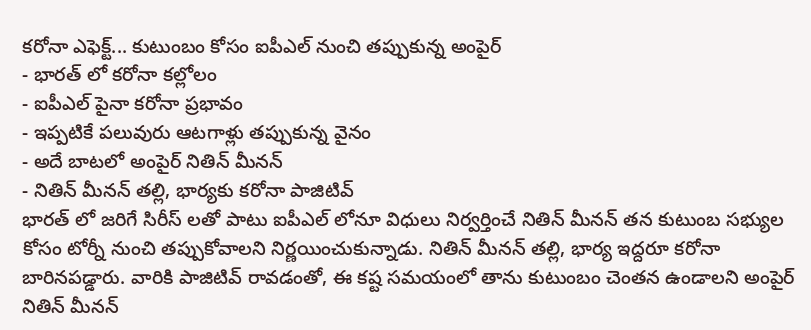కరోనా ఎఫెక్ట్... కుటుంబం కోసం ఐపీఎల్ నుంచి తప్పుకున్న అంపైర్
- భారత్ లో కరోనా కల్లోలం
- ఐపీఎల్ పైనా కరోనా ప్రభావం
- ఇప్పటికే పలువురు ఆటగాళ్లు తప్పుకున్న వైనం
- అదే బాటలో అంపైర్ నితిన్ మీనన్
- నితిన్ మీనన్ తల్లి, భార్యకు కరోనా పాజిటివ్
భారత్ లో జరిగే సిరీస్ లతో పాటు ఐపీఎల్ లోనూ విధులు నిర్వర్తించే నితిన్ మీనన్ తన కుటుంబ సభ్యుల కోసం టోర్నీ నుంచి తప్పుకోవాలని నిర్ణయించుకున్నాడు. నితిన్ మీనన్ తల్లి, భార్య ఇద్దరూ కరోనా బారినపడ్డారు. వారికి పాజిటివ్ రావడంతో, ఈ కష్ట సమయంలో తాను కుటుంబం చెంతన ఉండాలని అంపైర్ నితిన్ మీనన్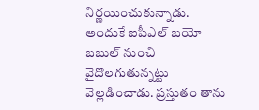నిర్ణయించుకున్నాడు. అందుకే ఐపీఎల్ బయో బబుల్ నుంచి వైదొలగుతున్నట్టు వెల్లడించాడు. ప్రస్తుతం తాను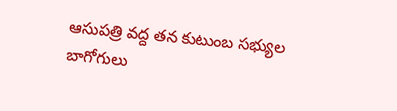ఆసుపత్రి వద్ద తన కుటుంబ సభ్యుల బాగోగులు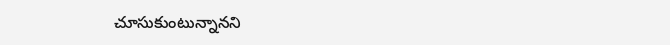చూసుకుంటున్నానని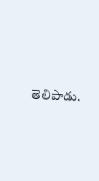తెలిపాడు.